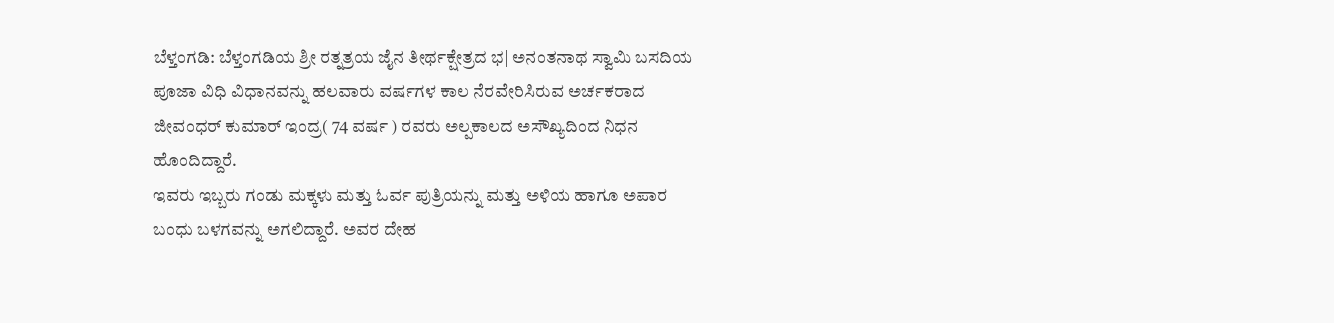ಬೆಳ್ತಂಗಡಿ: ಬೆಳ್ತಂಗಡಿಯ ಶ್ರೀ ರತ್ನತ್ರಯ ಜೈನ ತೀರ್ಥಕ್ಷೇತ್ರದ ಭ| ಅನಂತನಾಥ ಸ್ವಾಮಿ ಬಸದಿಯ ಪೂಜಾ ವಿಧಿ ವಿಧಾನವನ್ನು ಹಲವಾರು ವರ್ಷಗಳ ಕಾಲ ನೆರವೇರಿಸಿರುವ ಅರ್ಚಕರಾದ ಜೀವಂಧರ್ ಕುಮಾರ್ ಇಂದ್ರ( 74 ವರ್ಷ ) ರವರು ಅಲ್ಪಕಾಲದ ಅಸೌಖ್ಯದಿಂದ ನಿಧನ ಹೊಂದಿದ್ದಾರೆ.
ಇವರು ಇಬ್ಬರು ಗಂಡು ಮಕ್ಕಳು ಮತ್ತು ಓರ್ವ ಪುತ್ರಿಯನ್ನು ಮತ್ತು ಅಳಿಯ ಹಾಗೂ ಅಪಾರ ಬಂಧು ಬಳಗವನ್ನು ಅಗಲಿದ್ದಾರೆ. ಅವರ ದೇಹ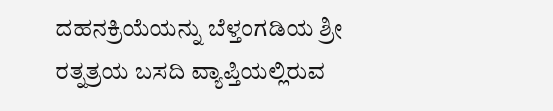ದಹನಕ್ರಿಯೆಯನ್ನು ಬೆಳ್ತಂಗಡಿಯ ಶ್ರೀ ರತ್ನತ್ರಯ ಬಸದಿ ವ್ಯಾಪ್ತಿಯಲ್ಲಿರುವ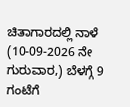ಚಿತಾಗಾರದಲ್ಲಿ ನಾಳೆ (10-09-2026 ನೇ ಗುರುವಾರ,) ಬೆಳಗ್ಗೆ 9 ಗಂಟೆಗೆ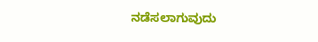ನಡೆಸಲಾಗುವುದು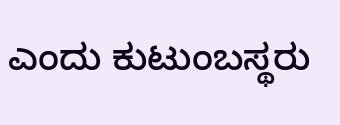ಎಂದು ಕುಟುಂಬಸ್ಥರು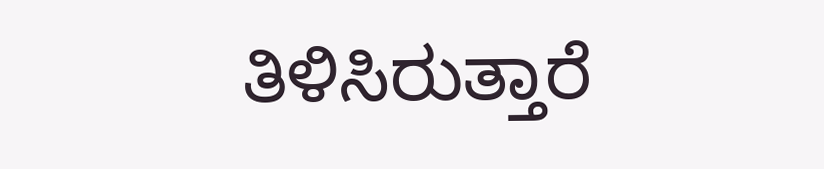ತಿಳಿಸಿರುತ್ತಾರೆ